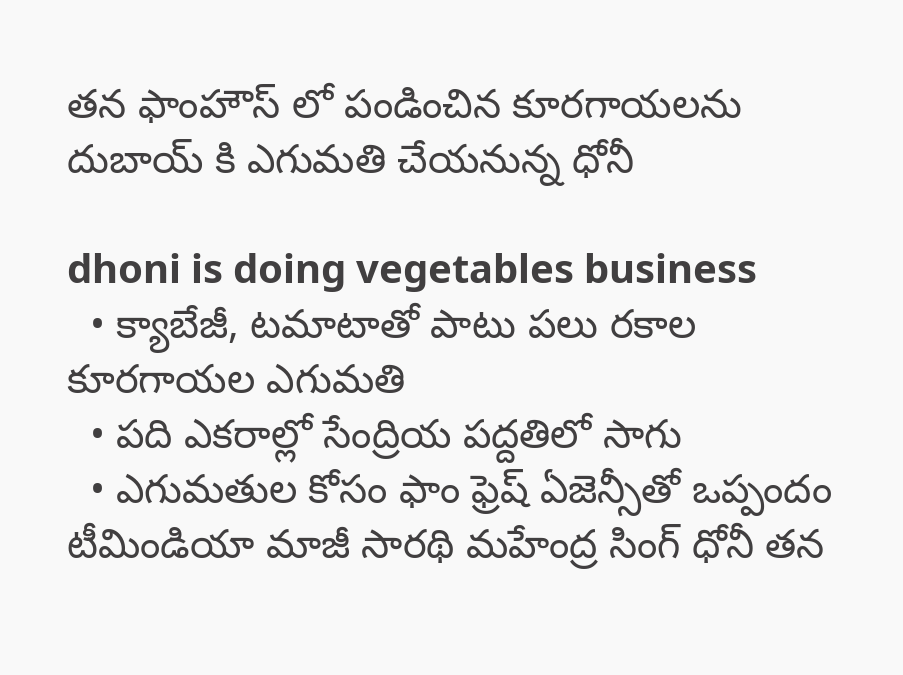తన ఫాంహౌస్ లో పండించిన‌ కూర‌గాయ‌లను దుబాయ్ కి ఎగుమ‌తి చేయ‌నున్న ధోనీ

dhoni is doing vegetables business
  • క్యాబేజీ, టమాటాతో పాటు ప‌లు ర‌కాల‌ కూరగాయల ఎగుమ‌తి
  • పది ఎకరాల్లో సేంద్రియ పద్దతిలో సాగు
  • ఎగుమ‌తుల కోసం ఫాం ఫ్రెష్ ఏజెన్సీతో ఒప్పందం
టీమిండియా మాజీ సారథి మ‌హేంద్ర సింగ్‌ ధోనీ తన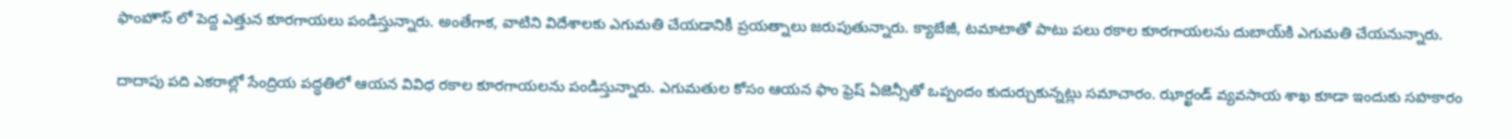ఫాంహౌస్ లో పెద్ద ఎత్తున‌ కూరగాయలు పండిస్తున్నారు. అంతేగాక‌, వాటిని విదేశాల‌కు ఎగుమ‌తి చేయ‌డానికీ ప్ర‌య‌త్నాలు జ‌రుపుతున్నారు. క్యాబేజీ, టమాటాతో పాటు ప‌లు ర‌కాల‌ కూరగాయల‌ను దుబాయ్‌కి ఎగుమ‌తి చేయ‌నున్నారు.

దాదాపు పది ఎకరాల్లో సేంద్రియ పద్ధతిలో ఆయ‌న‌ వివిధ రకాల కూరగాయలను పండిస్తున్నారు. ఎగుమ‌తుల కోసం ఆయ‌న ఫాం ఫ్రెష్ ఏజెన్సీతో ఒప్పందం కుదుర్చుకున్న‌ట్లు స‌మాచారం. ఝార్ఖండ్‌ వ్యవసాయ శాఖ కూడా ఇందుకు స‌హకారం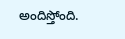అందిస్తోంది.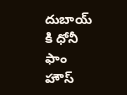దుబాయ్ కి ధోనీ ఫాం హౌస్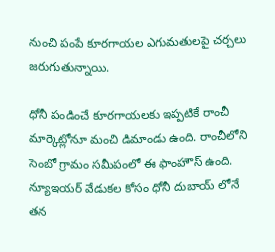నుంచి పంపే కూర‌గాయ‌ల‌ ఎగుమతులపై చర్చలు జ‌రుగుతున్నాయి.

ధోనీ పండించే కూరగాయలకు ఇప్ప‌టికే రాంచీ మార్కెట్లోనూ మంచి డిమాండు ఉంది. రాంచీలోని సెంబో గ్రామం సమీపంలో ఈ ఫాంహౌస్ ఉంది. న్యూఇయ‌ర్ వేడుక‌ల కోసం ధోనీ దుబాయ్ లోనే త‌న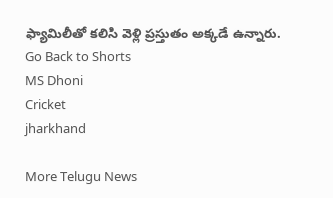ఫ్యామిలీతో క‌లిసి వెళ్లి ప్ర‌స్తుతం అక్క‌డే ఉన్నారు.
Go Back to Shorts
MS Dhoni
Cricket
jharkhand

More Telugu News